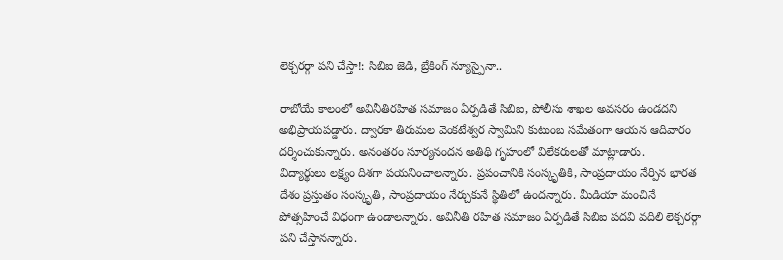లెక్చరర్గా పని చేస్తా!: సిబిఐ జెడి, బ్రేకింగ్ న్యూస్పైనా..

రాబోయే కాలంలో అవినీతిరహిత సమాజం ఏర్పడితే సిబిఐ, పోలీసు శాఖల అవసరం ఉండదని అభిప్రాయపడ్డారు. ద్వారకా తిరుమల వెంకటేశ్వర స్వామిని కుటుంబ సమేతంగా ఆయన ఆదివారం దర్శించుకున్నారు. అనంతరం సూర్యనందన అతిథి గృహంలో విలేకరులతో మాట్లాడారు.
విద్యార్థులు లక్ష్యం దిశగా పయనించాలన్నారు. ప్రపంచానికి సంస్కృతికి, సాంప్రదాయం నేర్పిన భారత దేశం ప్రస్తుతం సంస్కృతి, సాంప్రదాయం నేర్చుకునే స్థితిలో ఉందన్నారు. మీడియా మంచినే పోత్సహించే విధంగా ఉండాలన్నారు. అవినీతి రహిత సమాజం ఏర్పడితే సిబిఐ పదవి వదిలి లెక్చరర్గా పని చేస్తానన్నారు.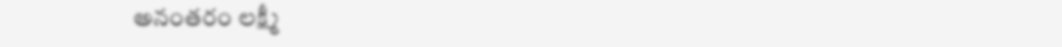అనంతరం లక్ష్మీ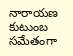నారాయణ కుటుంబ సమేతంగా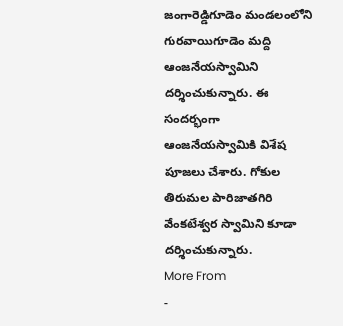జంగారెడ్డిగూడెం మండలంలోని గురవాయిగూడెం మద్ది ఆంజనేయస్వామిని దర్శించుకున్నారు. ఈ సందర్భంగా ఆంజనేయస్వామికి విశేష పూజలు చేశారు. గోకుల తిరుమల పారిజాతగిరి వేంకటేశ్వర స్వామిని కూడా దర్శించుకున్నారు.
More From
-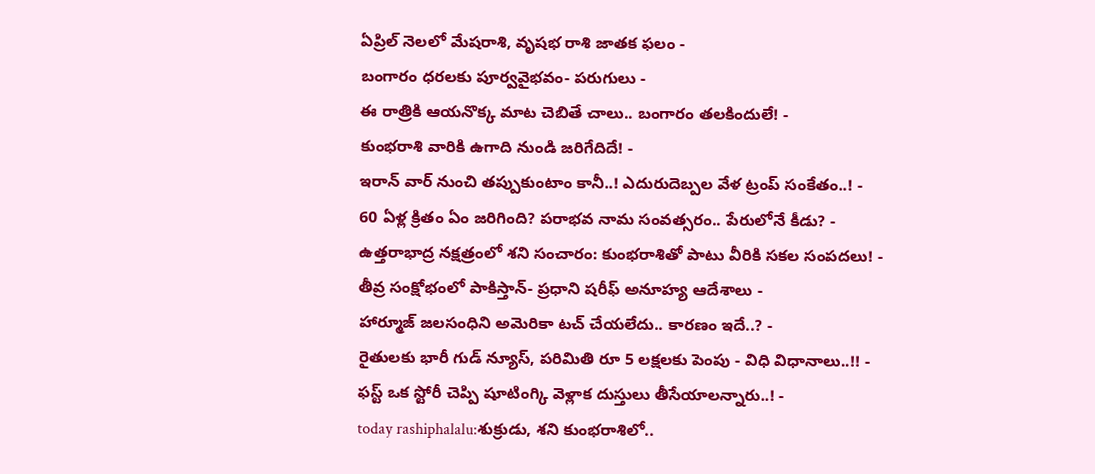ఏప్రిల్ నెలలో మేషరాశి, వృషభ రాశి జాతక ఫలం -
బంగారం ధరలకు పూర్వవైభవం- పరుగులు -
ఈ రాత్రికి ఆయనొక్క మాట చెబితే చాలు.. బంగారం తలకిందులే! -
కుంభరాశి వారికి ఉగాది నుండి జరిగేదిదే! -
ఇరాన్ వార్ నుంచి తప్పుకుంటాం కానీ..! ఎదురుదెబ్పల వేళ ట్రంప్ సంకేతం..! -
60 ఏళ్ల క్రితం ఏం జరిగింది? పరాభవ నామ సంవత్సరం.. పేరులోనే కీడు? -
ఉత్తరాభాద్ర నక్షత్రంలో శని సంచారం: కుంభరాశితో పాటు వీరికి సకల సంపదలు! -
తీవ్ర సంక్షోభంలో పాకిస్తాన్- ప్రధాని షరీఫ్ అనూహ్య ఆదేశాలు -
హార్మూజ్ జలసంధిని అమెరికా టచ్ చేయలేదు.. కారణం ఇదే..? -
రైతులకు భారీ గుడ్ న్యూస్, పరిమితి రూ 5 లక్షలకు పెంపు - విధి విధానాలు..!! -
ఫస్ట్ ఒక స్టోరీ చెప్పి షూటింగ్కి వెళ్లాక దుస్తులు తీసేయాలన్నారు..! -
today rashiphalalu:శుక్రుడు, శని కుంభరాశిలో..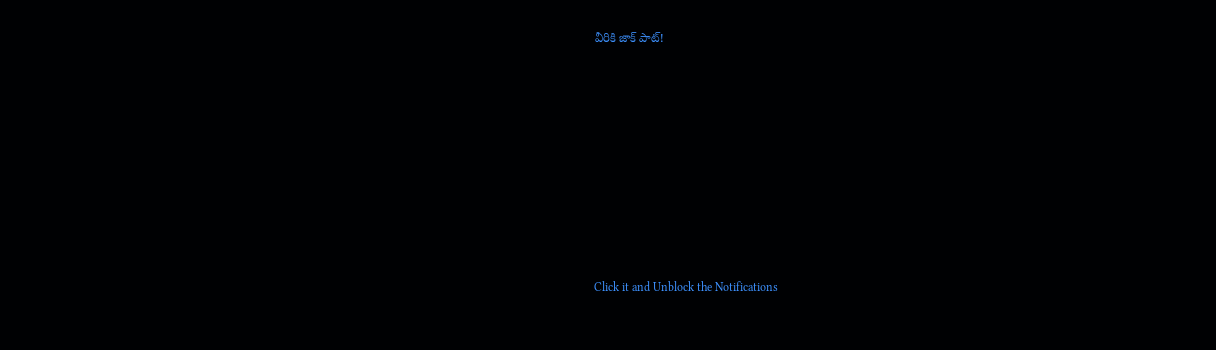వీరికి జాక్ పాట్!












Click it and Unblock the Notifications